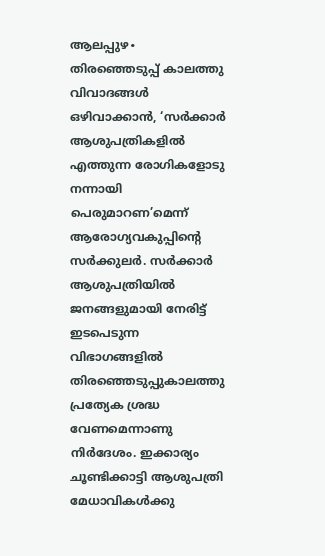ആലപ്പുഴ∙ തിരഞ്ഞെടുപ്പ് കാലത്തു വിവാദങ്ങൾ ഒഴിവാക്കാൻ, ‘സർക്കാർ ആശുപത്രികളിൽ എത്തുന്ന രോഗികളോടു നന്നായി പെരുമാറണ’മെന്ന് ആരോഗ്യവകുപ്പിന്റെ സർക്കുലർ. സർക്കാർ ആശുപത്രിയിൽ ജനങ്ങളുമായി നേരിട്ട് ഇടപെടുന്ന വിഭാഗങ്ങളിൽ തിരഞ്ഞെടുപ്പുകാലത്തു പ്രത്യേക ശ്രദ്ധ വേണമെന്നാണു നിർദേശം. ഇക്കാര്യം ചൂണ്ടിക്കാട്ടി ആശുപത്രി മേധാവികൾക്കു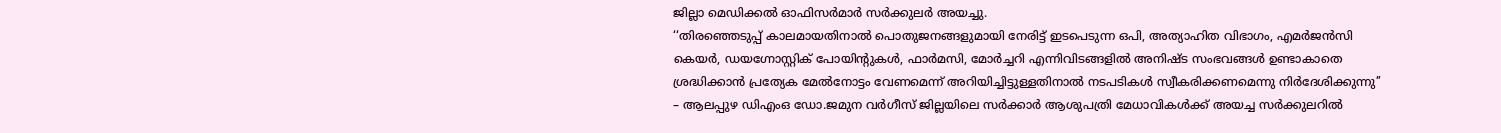ജില്ലാ മെഡിക്കൽ ഓഫിസർമാർ സർക്കുലർ അയച്ചു.
‘‘തിരഞ്ഞെടുപ്പ് കാലമായതിനാൽ പൊതുജനങ്ങളുമായി നേരിട്ട് ഇടപെടുന്ന ഒപി, അത്യാഹിത വിഭാഗം, എമർജൻസി കെയർ, ഡയഗ്നോസ്റ്റിക് പോയിന്റുകൾ, ഫാർമസി, മോർച്ചറി എന്നിവിടങ്ങളിൽ അനിഷ്ട സംഭവങ്ങൾ ഉണ്ടാകാതെ ശ്രദ്ധിക്കാൻ പ്രത്യേക മേൽനോട്ടം വേണമെന്ന് അറിയിച്ചിട്ടുള്ളതിനാൽ നടപടികൾ സ്വീകരിക്കണമെന്നു നിർദേശിക്കുന്നു’’ – ആലപ്പുഴ ഡിഎംഒ ഡോ.ജമുന വർഗീസ് ജില്ലയിലെ സർക്കാർ ആശുപത്രി മേധാവികൾക്ക് അയച്ച സർക്കുലറിൽ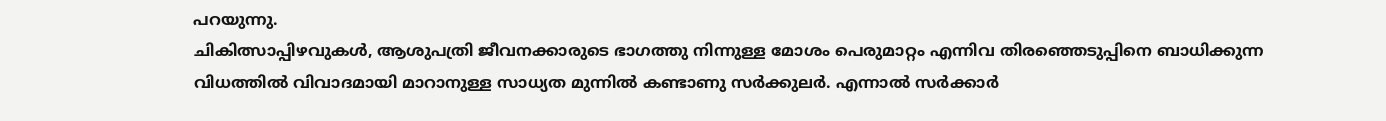പറയുന്നു.
ചികിത്സാപ്പിഴവുകൾ, ആശുപത്രി ജീവനക്കാരുടെ ഭാഗത്തു നിന്നുള്ള മോശം പെരുമാറ്റം എന്നിവ തിരഞ്ഞെടുപ്പിനെ ബാധിക്കുന്ന വിധത്തിൽ വിവാദമായി മാറാനുള്ള സാധ്യത മുന്നിൽ കണ്ടാണു സർക്കുലർ. എന്നാൽ സർക്കാർ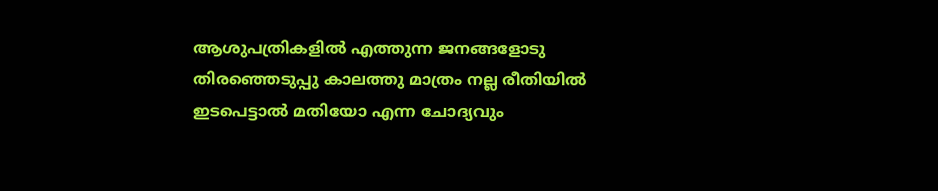ആശുപത്രികളിൽ എത്തുന്ന ജനങ്ങളോടു തിരഞ്ഞെടുപ്പു കാലത്തു മാത്രം നല്ല രീതിയിൽ ഇടപെട്ടാൽ മതിയോ എന്ന ചോദ്യവും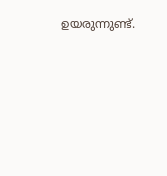ഉയരുന്നുണ്ട്.